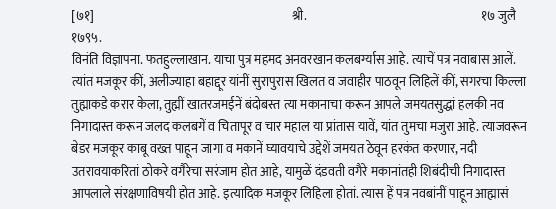[७१]                                                                                श्री.                                                                       १७ जुलै १७९५.
विनंति विज्ञापना. फतहुल्लाखान. याचा पुत्र महमद अनवरखान कलबर्ग्यास आहे. त्याचें पत्र नवाबास आलें. त्यांत मजकूर कीं, अलीज्याहा बहाद्दूर यांनीं सुरापुरास खिलत व जवाहीर पाठवून लिहिलें कीं, सगरचा किल्ला तुह्माकडे करार केला, तुह्मीं खातरजमईनें बंदोबस्त त्या मकानाचा करून आपले जमयतसुद्धां हलकी नव निगादास्त करून जलद कलबगें व चितापूर व चार महाल या प्रांतास यावें, यांत तुमचा मजुरा आहे. त्याजवरून बेडर मजकूर काबू वख्त पाहून जागा व मकानें घ्यावयाचे उद्देशें जमयत ठेवून हरकंत करणार, नदी उतरावयाकरितां ठोकरे वगैरेचा सरंजाम होत आहे, यामुळें दंडवती वगैरे मकानांतही शिबंदीची निगादास्त आपलाले संरक्षणाविषयी होत आहे. इत्यादिक मजकूर लिहिला होतां. त्यास हें पत्र नवबांनीं पाहून आह्मासं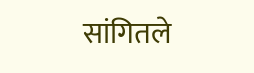सांगितले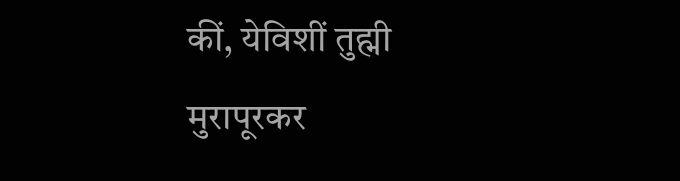कीं, येविशीं तुह्मी मुरापूरकर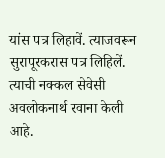यांस पत्र लिहावें. त्याजवरून सुरापूरकरास पत्र लिहिलें. त्याची नक्कल सेवेसी अवलोकनार्थ रवाना केली आहे.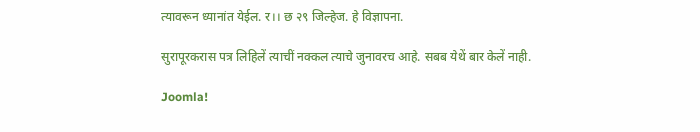त्यावरून ध्यानांत येईल. र।। छ २९ जिल्हेज. हे विज्ञापना.

सुरापूरकरास पत्र लिहिलें त्याचीं नक्कल त्याचे जुनावरच आहे. सबब येथें बार केलें नाही.

Joomla!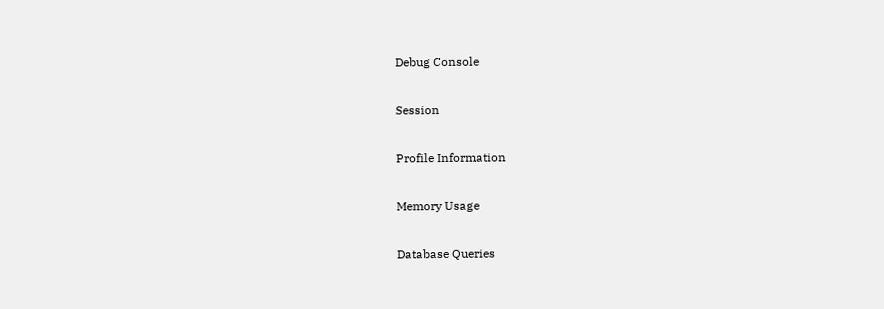Debug Console

Session

Profile Information

Memory Usage

Database Queries